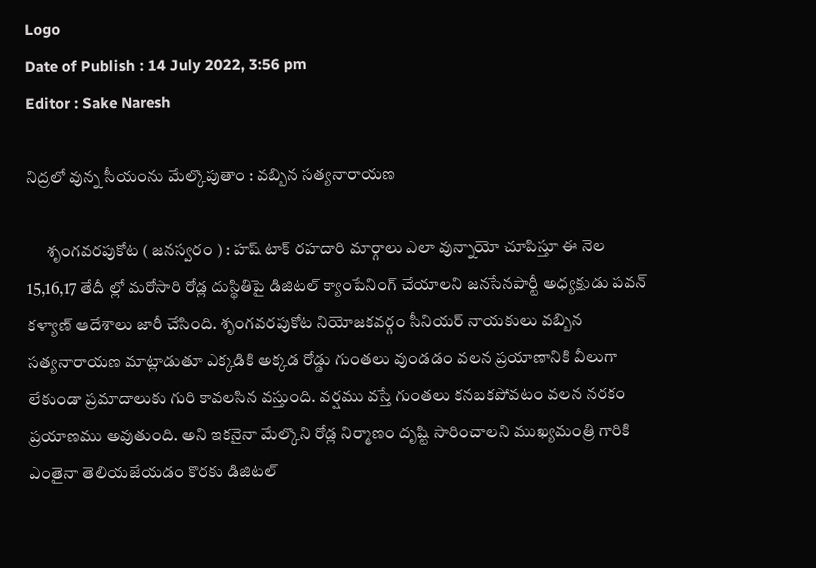Logo
Date of Publish : 14 July 2022, 3:56 pm
Editor : Sake Naresh

నిద్రలో వున్న సీయంను మేల్కొపుతాం : వబ్బిన సత్యనారాయణ

      శృంగవరపుకోట ( జనస్వరం ) : హష్ టాక్ రహదారి మార్గాలు ఎలా వున్నాయో చూపిస్తూ ఈ నెల 15,16,17 తేదీ ల్లో మరోసారి రోడ్ల దుస్థితిపై డిజిటల్ క్యాంపేనింగ్ చేయాలని జనసేనపార్టీ అధ్యక్షుడు పవన్ కళ్యాణ్ ఆదేశాలు జారీ చేసింది. శృంగవరపుకోట నియోజకవర్గం సీనియర్ నాయకులు వబ్బిన సత్యనారాయణ మాట్లాడుతూ ఎక్కడికి అక్కడ రోడ్డు గుంతలు వుండడం వలన ప్రయాణానికి వీలుగా లేకుండా ప్రమాదాలుకు గురి కావలసిన వస్తుంది. వర్షము వస్తే గుంతలు కనబకపోవటం వలన నరకం ప్రయాణము అవుతుంది. అని ఇకనైనా మేల్కొని రోడ్ల నిర్మాణం దృష్టి సారించాలని ముఖ్యమంత్రి గారికి ఎంతైనా తెలియజేయడం కొరకు డిజిటల్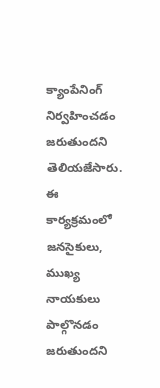క్యాంపేనింగ్ నిర్వహించడం జరుతుందని తెలియజేసారు. ఈ కార్యక్రమంలో జనసైకులు, ముఖ్య నాయకులు పాల్గొనడం జరుతుందని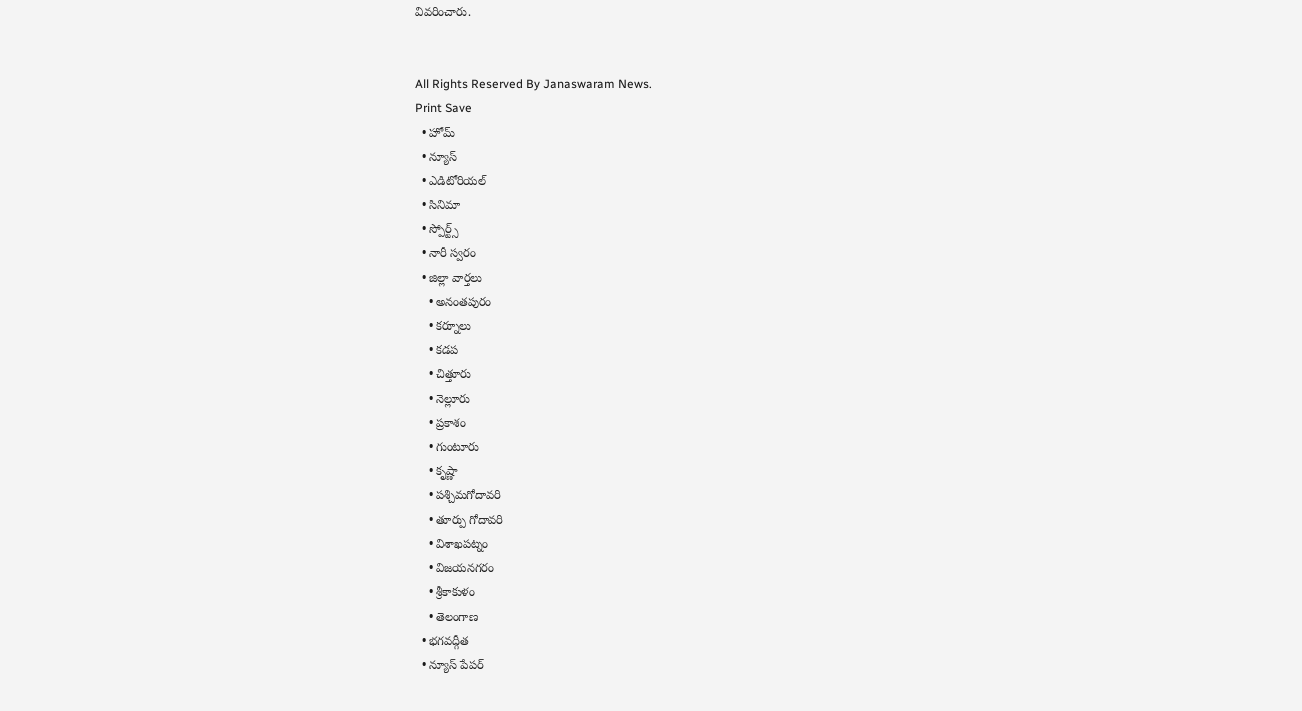వివరించారు.


All Rights Reserved By Janaswaram News.
Print Save
  • హోమ్
  • న్యూస్
  • ఎడిటోరియల్
  • సినిమా
  • స్పోర్ట్స్
  • నారీ స్వరం
  • జిల్లా వార్తలు
    • అనంతపురం
    • కర్నూలు
    • కడప
    • చిత్తూరు
    • నెల్లూరు
    • ప్రకాశం
    • గుంటూరు
    • కృష్ణా
    • పశ్చిమగోదావరి
    • తూర్పు గోదావరి
    • విశాఖపట్నం
    • విజయనగరం
    • శ్రీకాకుళం
    • తెలంగాణ
  • భగవద్గీత
  • న్యూస్ పేపర్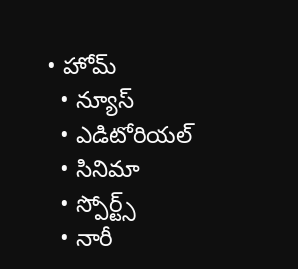• హోమ్
  • న్యూస్
  • ఎడిటోరియల్
  • సినిమా
  • స్పోర్ట్స్
  • నారీ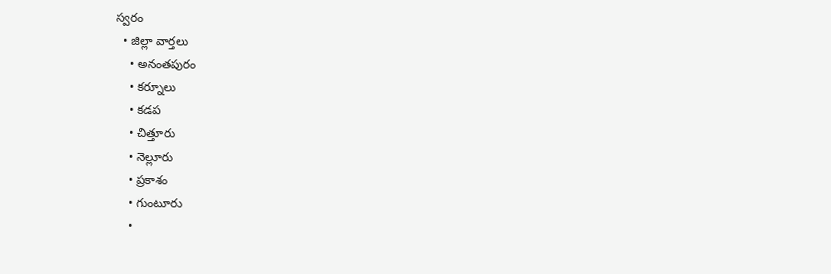స్వరం
  • జిల్లా వార్తలు
    • అనంతపురం
    • కర్నూలు
    • కడప
    • చిత్తూరు
    • నెల్లూరు
    • ప్రకాశం
    • గుంటూరు
    •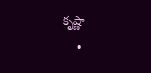కృష్ణా
    •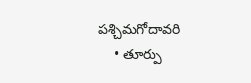పశ్చిమగోదావరి
    • తూర్పు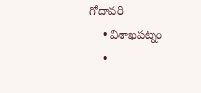గోదావరి
    • విశాఖపట్నం
    •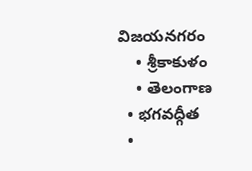విజయనగరం
    • శ్రీకాకుళం
    • తెలంగాణ
  • భగవద్గీత
  •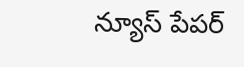న్యూస్ పేపర్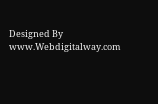Designed By www.Webdigitalway.com